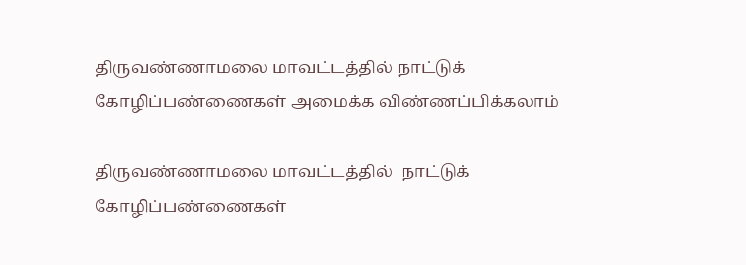திருவண்ணாமலை மாவட்டத்தில் நாட்டுக் கோழிப்பண்ணைகள் அமைக்க விண்ணப்பிக்கலாம்

திருவண்ணாமலை மாவட்டத்தில்  நாட்டுக் கோழிப்பண்ணைகள்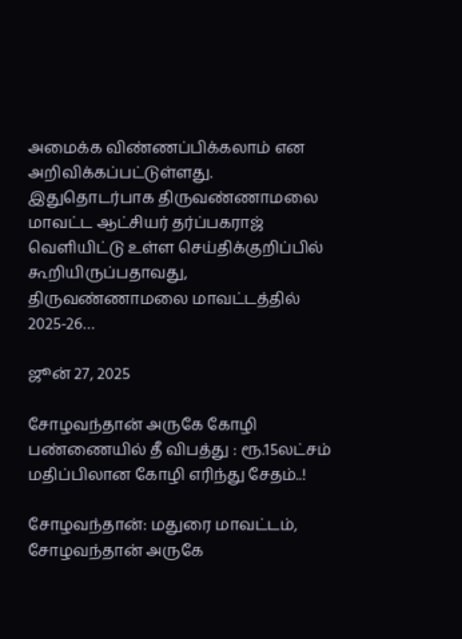அமைக்க விண்ணப்பிக்கலாம் என அறிவிக்கப்பட்டுள்ளது. இதுதொடர்பாக திருவண்ணாமலை மாவட்ட ஆட்சியர் தர்ப்பகராஜ் வெளியிட்டு உள்ள செய்திக்குறிப்பில் கூறியிருப்பதாவது, திருவண்ணாமலை மாவட்டத்தில் 2025-26…

ஜூன் 27, 2025

சோழவந்தான் அருகே கோழி பண்ணையில் தீ விபத்து : ரூ.15லட்சம் மதிப்பிலான கோழி எரிந்து சேதம்..!

சோழவந்தான்: மதுரை மாவட்டம், சோழவந்தான் அருகே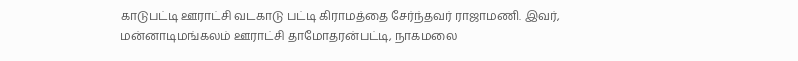காடுபட்டி ஊராட்சி வடகாடு பட்டி கிராமத்தை சேர்ந்தவர் ராஜாமணி. இவர், மன்னாடிமங்கலம் ஊராட்சி தாமோதரன்பட்டி, நாகமலை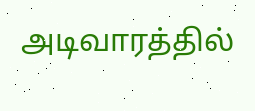அடிவாரத்தில்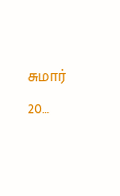சுமார் 20…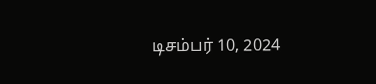டிசம்பர் 10, 2024